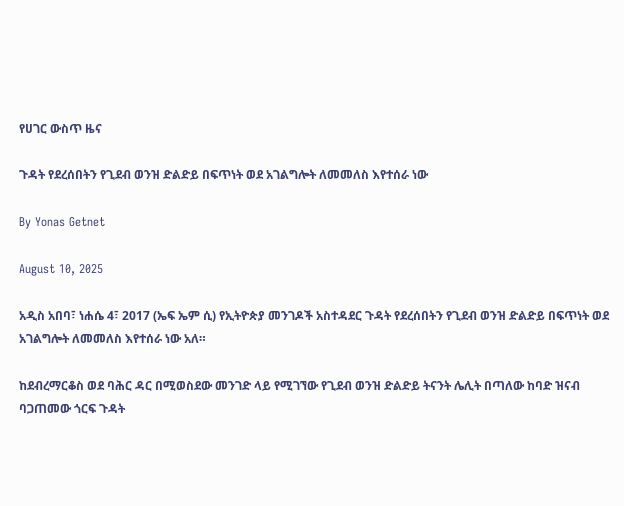የሀገር ውስጥ ዜና

ጉዳት የደረሰበትን የጊደብ ወንዝ ድልድይ በፍጥነት ወደ አገልግሎት ለመመለስ እየተሰራ ነው

By Yonas Getnet

August 10, 2025

አዲስ አበባ፣ ነሐሴ 4፣ 2017 (ኤፍ ኤም ሲ) የኢትዮጵያ መንገዶች አስተዳደር ጉዳት የደረሰበትን የጊደብ ወንዝ ድልድይ በፍጥነት ወደ አገልግሎት ለመመለስ እየተሰራ ነው አለ።

ከደብረማርቆስ ወደ ባሕር ዳር በሚወስደው መንገድ ላይ የሚገኘው የጊደብ ወንዝ ድልድይ ትናንት ሌሊት በጣለው ከባድ ዝናብ ባጋጠመው ጎርፍ ጉዳት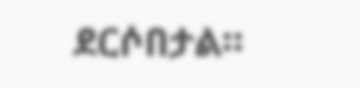ደርሶበታል።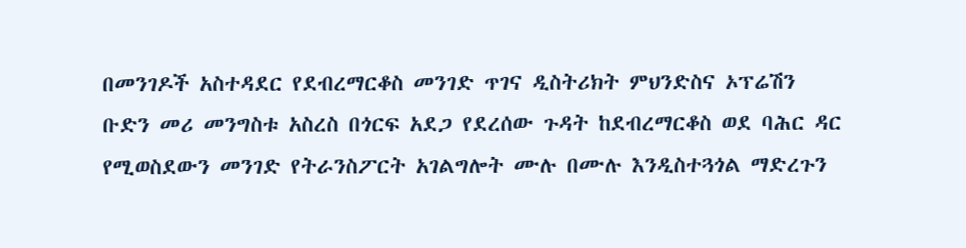በመንገዶች አስተዳደር የደብረማርቆስ መንገድ ጥገና ዲስትሪክት ምህንድስና ኦፕሬሽን ቡድን መሪ መንግስቱ አስረስ በጎርፍ አደጋ የደረሰው ጉዳት ከደብረማርቆስ ወደ ባሕር ዳር የሚወስደውን መንገድ የትራንስፖርት አገልግሎት ሙሉ በሙሉ እንዲስተጓጎል ማድረጉን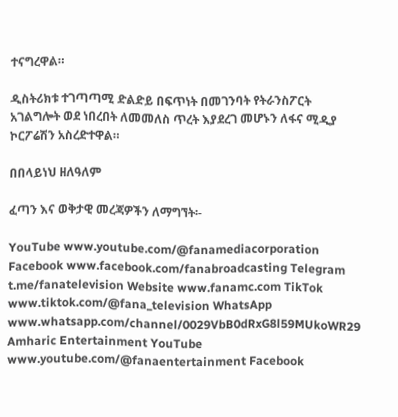ተናግረዋል።

ዲስትሪክቱ ተገጣጣሚ ድልድይ በፍጥነት በመገንባት የትራንስፖርት አገልግሎት ወደ ነበረበት ለመመለስ ጥረት እያደረገ መሆኑን ለፋና ሚዲያ ኮርፖሬሽን አስረድተዋል።

በበላይነህ ዘለዓለም

ፈጣን እና ወቅታዊ መረጃዎችን ለማግኘት፡-

YouTube www.youtube.com/@fanamediacorporation Facebook www.facebook.com/fanabroadcasting Telegram t.me/fanatelevision Website www.fanamc.com TikTok www.tiktok.com/@fana_television WhatsApp www.whatsapp.com/channel/0029VbB0dRxG8l59MUkoWR29 Amharic Entertainment YouTube www.youtube.com/@fanaentertainment Facebook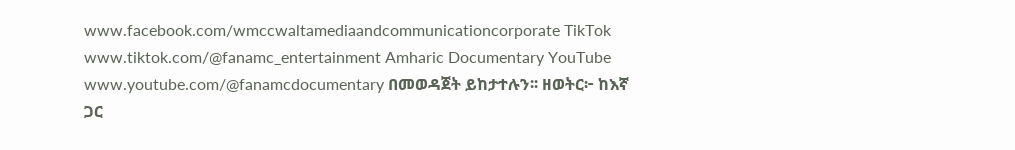www.facebook.com/wmccwaltamediaandcommunicationcorporate TikTok www.tiktok.com/@fanamc_entertainment Amharic Documentary YouTube www.youtube.com/@fanamcdocumentary በመወዳጀት ይከታተሉን፡፡ ዘወትር፦ ከእኛ ጋር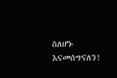ስለሆኑ እናመሰግናለን!